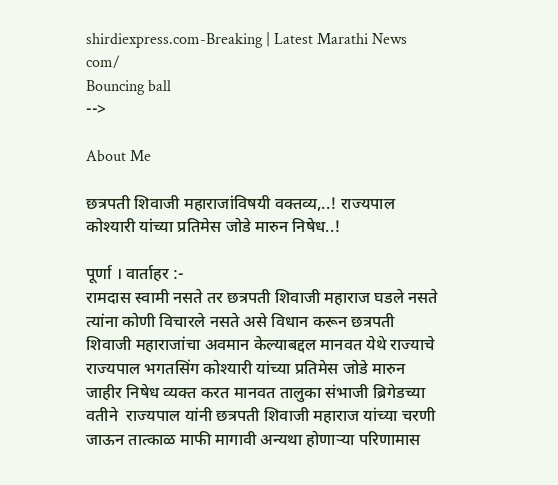shirdiexpress.com-Breaking | Latest Marathi News com/
Bouncing ball
-->

About Me

छत्रपती शिवाजी महाराजांविषयी वक्तव्य,..! राज्यपाल कोश्यारी यांच्या प्रतिमेस जोडे मारुन निषेध..!

पूर्णा । वार्ताहर :-
रामदास स्वामी नसते तर छत्रपती शिवाजी महाराज घडले नसते त्यांना कोणी विचारले नसते असे विधान करून छत्रपती शिवाजी महाराजांचा अवमान केल्याबद्दल मानवत येथे राज्याचे राज्यपाल भगतसिंग कोश्यारी यांच्या प्रतिमेस जोडे मारुन जाहीर निषेध व्यक्त करत मानवत तालुका संभाजी ब्रिगेडच्या वतीने  राज्यपाल यांनी छत्रपती शिवाजी महाराज यांच्या चरणी जाऊन तात्काळ माफी मागावी अन्यथा होणार्‍या परिणामास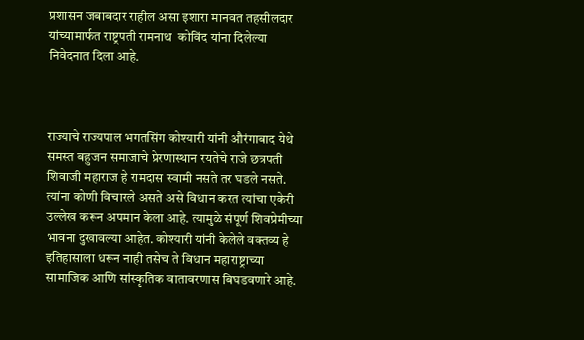प्रशासन जबाबदार राहील असा इशारा मानवत तहसीलदार यांच्यामार्फत राष्ट्रपती रामनाथ  कोविंद यांना दिलेल्या निवेदनात दिला आहे.



राज्याचे राज्यपाल भगतसिंग कोश्यारी यांनी औरंगाबाद येथे समस्त बहुजन समाजाचे प्रेरणास्थान रयतेचे राजे छत्रपती शिवाजी महाराज हे रामदास स्वामी नसते तर घडले नसते. त्यांना कोणी विचारले असते असे विधान करत त्यांचा एकेरी उल्लेख करून अपमान केला आहे. त्यामुळे संपूर्ण शिवप्रेमीच्या भावना दुखावल्या आहेत. कोश्यारी यांनी केलेले वक्तव्य हे इतिहासाला धरून नाही तसेच ते विधान महाराष्ट्राच्या सामाजिक आणि सांस्कृतिक वातावरणास बिघडवणारे आहे.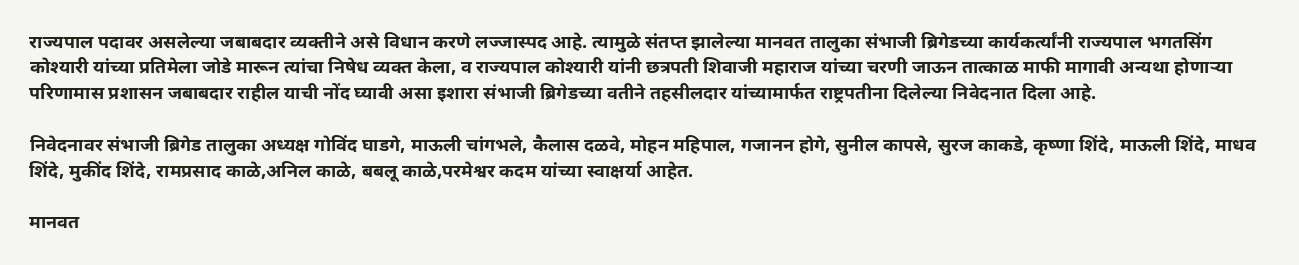राज्यपाल पदावर असलेल्या जबाबदार व्यक्तीने असे विधान करणे लज्जास्पद आहे. त्यामुळे संतप्त झालेल्या मानवत तालुका संभाजी ब्रिगेडच्या कार्यकर्त्यांनी राज्यपाल भगतसिंग कोश्यारी यांच्या प्रतिमेला जोडे मारून त्यांचा निषेध व्यक्त केला, व राज्यपाल कोश्यारी यांनी छत्रपती शिवाजी महाराज यांच्या चरणी जाऊन तात्काळ माफी मागावी अन्यथा होणार्‍या परिणामास प्रशासन जबाबदार राहील याची नोंद घ्यावी असा इशारा संभाजी ब्रिगेडच्या वतीने तहसीलदार यांच्यामार्फत राष्ट्रपतीना दिलेल्या निवेदनात दिला आहे.

निवेदनावर संभाजी ब्रिगेड तालुका अध्यक्ष गोविंद घाडगे, माऊली चांगभले, कैलास दळवे, मोहन महिपाल, गजानन होगे, सुनील कापसे, सुरज काकडे, कृष्णा शिंदे, माऊली शिंदे, माधव शिंदे, मुकींद शिंदे, रामप्रसाद काळे,अनिल काळे, बबलू काळे,परमेश्वर कदम यांच्या स्वाक्षर्या आहेत.

मानवत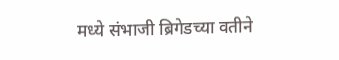मध्ये संभाजी ब्रिगेडच्या वतीने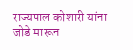राज्यपाल कोशारी यांना जोडे मारून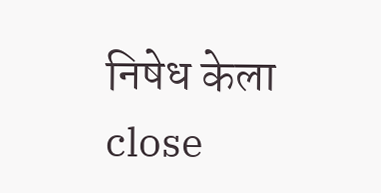निषेध केला
close